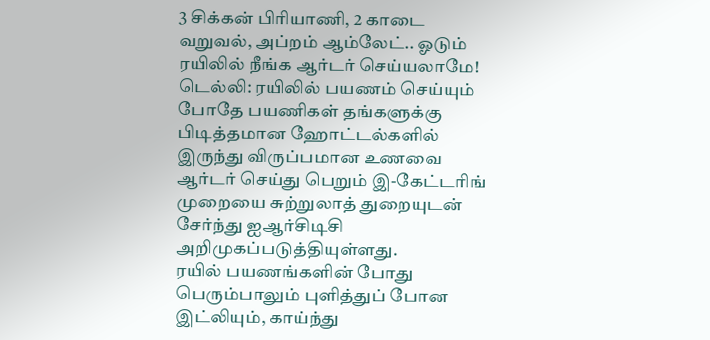3 சிக்கன் பிரியாணி, 2 காடை வறுவல், அப்றம் ஆம்லேட்.. ஓடும் ரயிலில் நீங்க ஆர்டர் செய்யலாமே!
டெல்லி: ரயிலில் பயணம் செய்யும் போதே பயணிகள் தங்களுக்கு பிடித்தமான ஹோட்டல்களில் இருந்து விருப்பமான உணவை ஆர்டர் செய்து பெறும் இ-கேட்டரிங் முறையை சுற்றுலாத் துறையுடன் சேர்ந்து ஐஆர்சிடிசி அறிமுகப்படுத்தியுள்ளது.
ரயில் பயணங்களின் போது பெரும்பாலும் புளித்துப் போன இட்லியும், காய்ந்து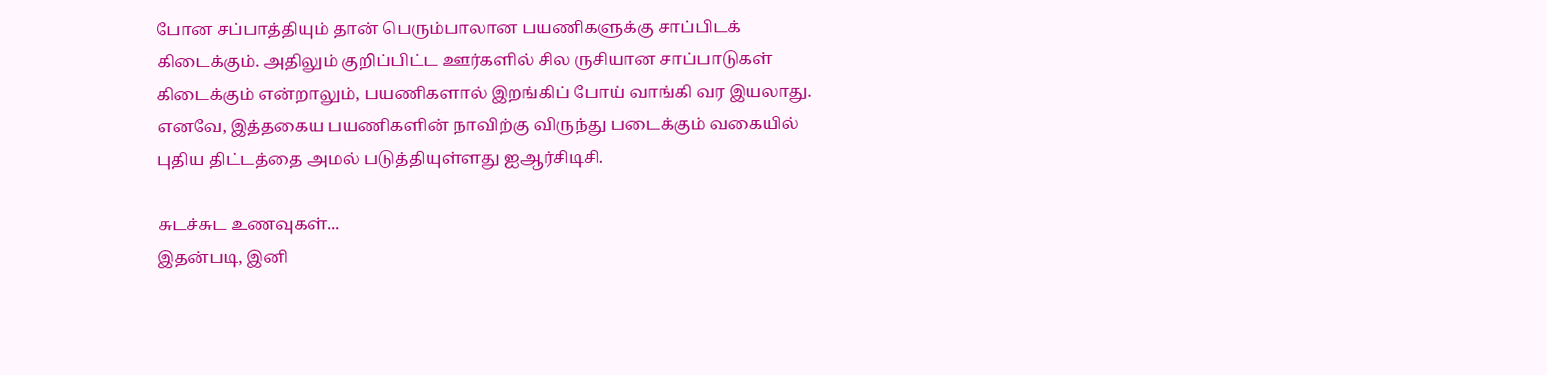போன சப்பாத்தியும் தான் பெரும்பாலான பயணிகளுக்கு சாப்பிடக் கிடைக்கும். அதிலும் குறிப்பிட்ட ஊர்களில் சில ருசியான சாப்பாடுகள் கிடைக்கும் என்றாலும், பயணிகளால் இறங்கிப் போய் வாங்கி வர இயலாது.
எனவே, இத்தகைய பயணிகளின் நாவிற்கு விருந்து படைக்கும் வகையில் புதிய திட்டத்தை அமல் படுத்தியுள்ளது ஐஆர்சிடிசி.

சுடச்சுட உணவுகள்...
இதன்படி, இனி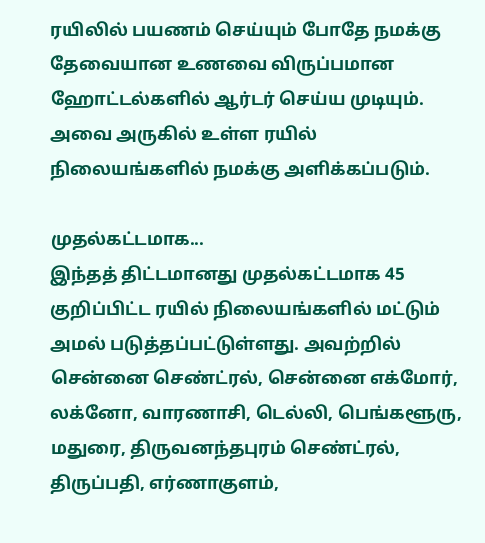ரயிலில் பயணம் செய்யும் போதே நமக்கு தேவையான உணவை விருப்பமான ஹோட்டல்களில் ஆர்டர் செய்ய முடியும். அவை அருகில் உள்ள ரயில் நிலையங்களில் நமக்கு அளிக்கப்படும்.

முதல்கட்டமாக...
இந்தத் திட்டமானது முதல்கட்டமாக 45 குறிப்பிட்ட ரயில் நிலையங்களில் மட்டும் அமல் படுத்தப்பட்டுள்ளது. அவற்றில் சென்னை செண்ட்ரல், சென்னை எக்மோர், லக்னோ, வாரணாசி, டெல்லி, பெங்களூரு, மதுரை, திருவனந்தபுரம் செண்ட்ரல், திருப்பதி, எர்ணாகுளம்,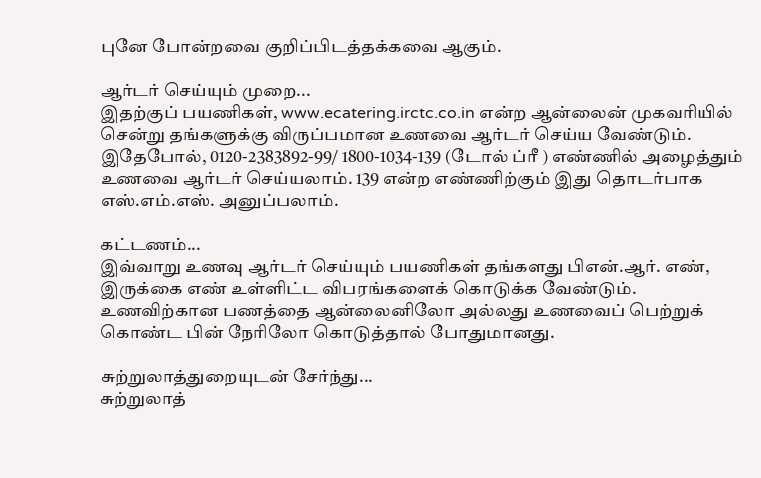புனே போன்றவை குறிப்பிடத்தக்கவை ஆகும்.

ஆர்டர் செய்யும் முறை...
இதற்குப் பயணிகள், www.ecatering.irctc.co.in என்ற ஆன்லைன் முகவரியில் சென்று தங்களுக்கு விருப்பமான உணவை ஆர்டர் செய்ய வேண்டும். இதேபோல், 0120-2383892-99/ 1800-1034-139 (டோல் ப்ரீ ) எண்ணில் அழைத்தும் உணவை ஆர்டர் செய்யலாம். 139 என்ற எண்ணிற்கும் இது தொடர்பாக எஸ்.எம்.எஸ். அனுப்பலாம்.

கட்டணம்...
இவ்வாறு உணவு ஆர்டர் செய்யும் பயணிகள் தங்களது பிஎன்.ஆர். எண், இருக்கை எண் உள்ளிட்ட விபரங்களைக் கொடுக்க வேண்டும். உணவிற்கான பணத்தை ஆன்லைனிலோ அல்லது உணவைப் பெற்றுக் கொண்ட பின் நேரிலோ கொடுத்தால் போதுமானது.

சுற்றுலாத்துறையுடன் சேர்ந்து...
சுற்றுலாத்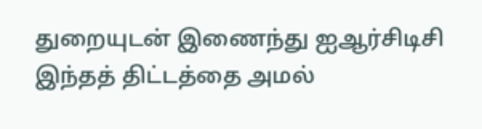துறையுடன் இணைந்து ஐஆர்சிடிசி இந்தத் திட்டத்தை அமல்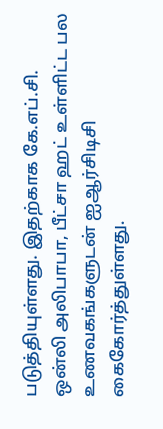படுத்தியுள்ளது. இதற்காக கே.எப்.சி. ஒன்லி அலிபாபா, பீட்சா ஹட் உள்ளிட்ட பல உணவகங்களுடன் ஐஆர்சிடிசி கைகோர்த்துள்ளது.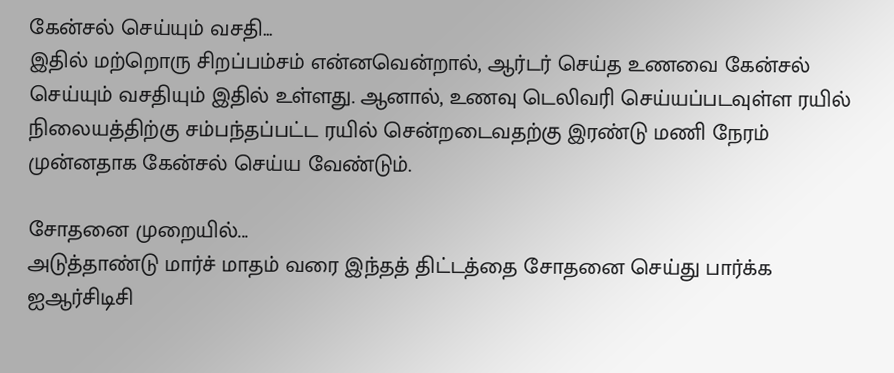கேன்சல் செய்யும் வசதி...
இதில் மற்றொரு சிறப்பம்சம் என்னவென்றால், ஆர்டர் செய்த உணவை கேன்சல் செய்யும் வசதியும் இதில் உள்ளது. ஆனால், உணவு டெலிவரி செய்யப்படவுள்ள ரயில் நிலையத்திற்கு சம்பந்தப்பட்ட ரயில் சென்றடைவதற்கு இரண்டு மணி நேரம் முன்னதாக கேன்சல் செய்ய வேண்டும்.

சோதனை முறையில்...
அடுத்தாண்டு மார்ச் மாதம் வரை இந்தத் திட்டத்தை சோதனை செய்து பார்க்க ஐஆர்சிடிசி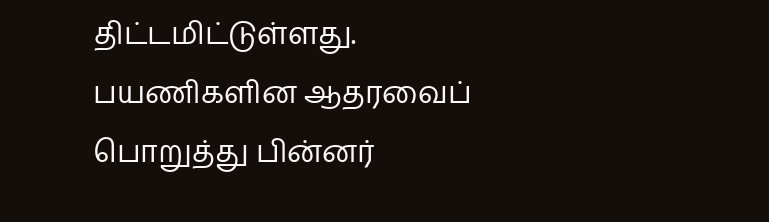திட்டமிட்டுள்ளது. பயணிகளின ஆதரவைப் பொறுத்து பின்னர்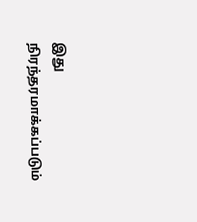இது நிரந்தரமாக்கப்படும்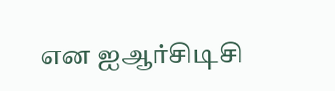என ஐஆர்சிடிசி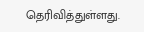தெரிவித்துள்ளது.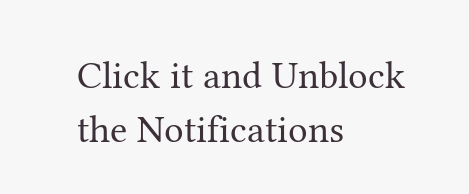Click it and Unblock the Notifications